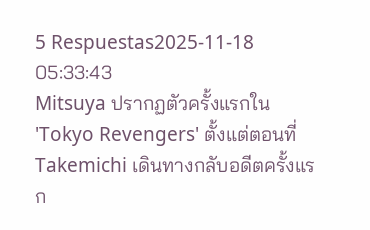5 Respuestas2025-11-18 05:33:43
Mitsuya ปรากฏตัวครั้งแรกใน 'Tokyo Revengers' ตั้งแต่ตอนที่ Takemichi เดินทางกลับอดีตครั้งแรก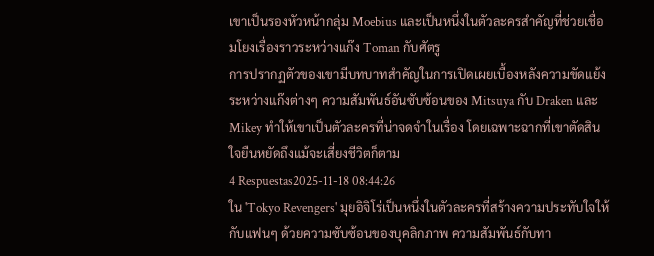เขาเป็นรองหัวหน้ากลุ่ม Moebius และเป็นหนึ่งในตัวละครสำคัญที่ช่วยเชื่อมโยงเรื่องราวระหว่างแก๊ง Toman กับศัตรู
การปรากฏตัวของเขามีบทบาทสำคัญในการเปิดเผยเบื้องหลังความขัดแย้งระหว่างแก๊งต่างๆ ความสัมพันธ์อันซับซ้อนของ Mitsuya กับ Draken และ Mikey ทำให้เขาเป็นตัวละครที่น่าจดจำในเรื่อง โดยเฉพาะฉากที่เขาตัดสินใจยืนหยัดถึงแม้จะเสี่ยงชีวิตก็ตาม
4 Respuestas2025-11-18 08:44:26
ใน 'Tokyo Revengers' มุยอิจิโร่เป็นหนึ่งในตัวละครที่สร้างความประทับใจให้กับแฟนๆ ด้วยความซับซ้อนของบุคลิกภาพ ความสัมพันธ์กับทา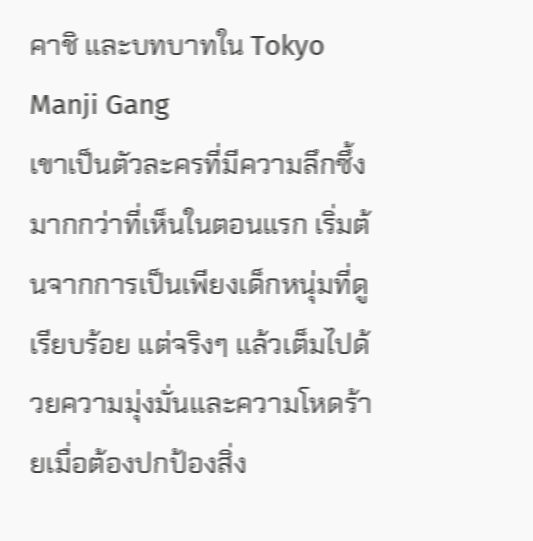คาชิ และบทบาทใน Tokyo Manji Gang
เขาเป็นตัวละครที่มีความลึกซึ้งมากกว่าที่เห็นในตอนแรก เริ่มต้นจากการเป็นเพียงเด็กหนุ่มที่ดูเรียบร้อย แต่จริงๆ แล้วเต็มไปด้วยความมุ่งมั่นและความโหดร้ายเมื่อต้องปกป้องสิ่ง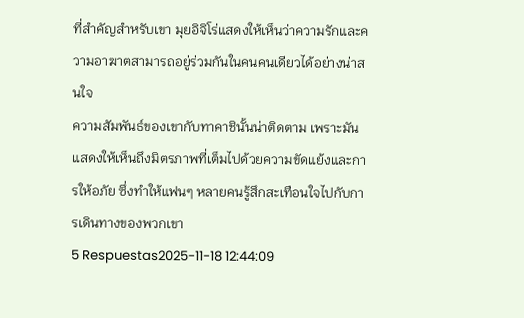ที่สำคัญสำหรับเขา มุยอิจิโร่แสดงให้เห็นว่าความรักและความอาฆาตสามารถอยู่ร่วมกันในคนคนเดียวได้อย่างน่าสนใจ
ความสัมพันธ์ของเขากับทาคาชินั้นน่าติดตาม เพราะมันแสดงให้เห็นถึงมิตรภาพที่เต็มไปด้วยความขัดแย้งและการให้อภัย ซึ่งทำให้แฟนๆ หลายคนรู้สึกสะเทือนใจไปกับการเดินทางของพวกเขา
5 Respuestas2025-11-18 12:44:09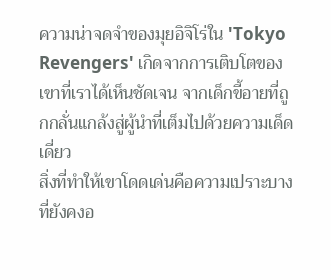ความน่าจดจำของมุยอิจิโร่ใน 'Tokyo Revengers' เกิดจากการเติบโตของเขาที่เราได้เห็นชัดเจน จากเด็กขี้อายที่ถูกกลั่นแกล้งสู่ผู้นำที่เต็มไปด้วยความเด็ดเดี่ยว
สิ่งที่ทำให้เขาโดดเด่นคือความเปราะบางที่ยังคงอ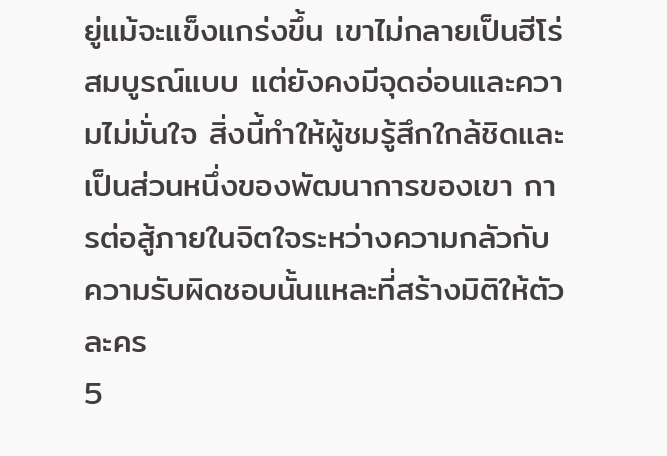ยู่แม้จะแข็งแกร่งขึ้น เขาไม่กลายเป็นฮีโร่สมบูรณ์แบบ แต่ยังคงมีจุดอ่อนและความไม่มั่นใจ สิ่งนี้ทำให้ผู้ชมรู้สึกใกล้ชิดและเป็นส่วนหนึ่งของพัฒนาการของเขา การต่อสู้ภายในจิตใจระหว่างความกลัวกับความรับผิดชอบนั้นแหละที่สร้างมิติให้ตัวละคร
5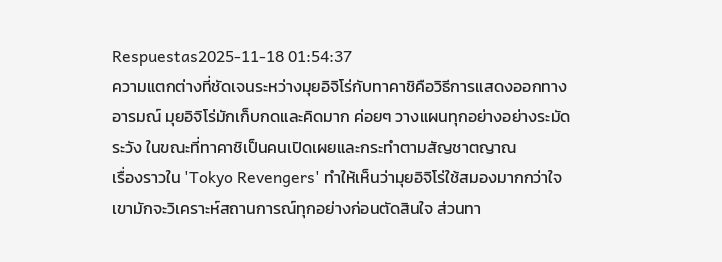Respuestas2025-11-18 01:54:37
ความแตกต่างที่ชัดเจนระหว่างมุยอิจิโร่กับทาคาชิคือวิธีการแสดงออกทางอารมณ์ มุยอิจิโร่มักเก็บกดและคิดมาก ค่อยๆ วางแผนทุกอย่างอย่างระมัดระวัง ในขณะที่ทาคาชิเป็นคนเปิดเผยและกระทำตามสัญชาตญาณ
เรื่องราวใน 'Tokyo Revengers' ทำให้เห็นว่ามุยอิจิโร่ใช้สมองมากกว่าใจ เขามักจะวิเคราะห์สถานการณ์ทุกอย่างก่อนตัดสินใจ ส่วนทา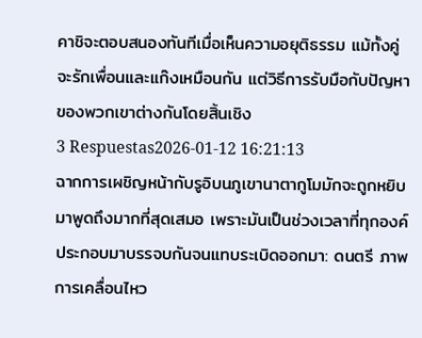คาชิจะตอบสนองทันทีเมื่อเห็นความอยุติธรรม แม้ทั้งคู่จะรักเพื่อนและแก๊งเหมือนกัน แต่วิธีการรับมือกับปัญหาของพวกเขาต่างกันโดยสิ้นเชิง
3 Respuestas2026-01-12 16:21:13
ฉากการเผชิญหน้ากับรูอิบนภูเขานาตากูโมมักจะถูกหยิบมาพูดถึงมากที่สุดเสมอ เพราะมันเป็นช่วงเวลาที่ทุกองค์ประกอบมาบรรจบกันจนแทบระเบิดออกมา: ดนตรี ภาพการเคลื่อนไหว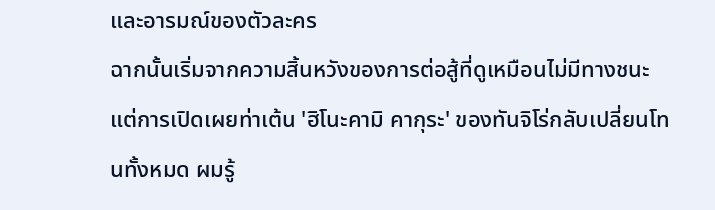และอารมณ์ของตัวละคร
ฉากนั้นเริ่มจากความสิ้นหวังของการต่อสู้ที่ดูเหมือนไม่มีทางชนะ แต่การเปิดเผยท่าเต้น 'ฮิโนะคามิ คากุระ' ของทันจิโร่กลับเปลี่ยนโทนทั้งหมด ผมรู้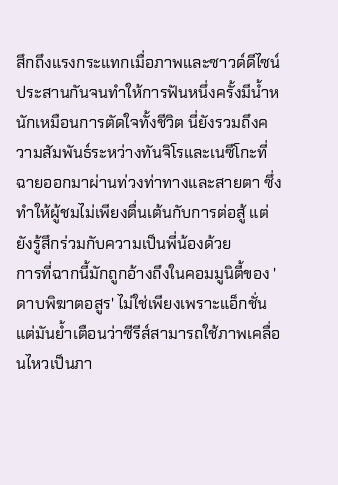สึกถึงแรงกระแทกเมื่อภาพและซาวด์ดีไซน์ประสานกันจนทำให้การฟันหนึ่งครั้งมีน้ำหนักเหมือนการตัดใจทั้งชีวิต นี่ยังรวมถึงความสัมพันธ์ระหว่างทันจิโรและเนซึโกะที่ฉายออกมาผ่านท่วงท่าทางและสายตา ซึ่งทำให้ผู้ชมไม่เพียงตื่นเต้นกับการต่อสู้ แต่ยังรู้สึกร่วมกับความเป็นพี่น้องด้วย
การที่ฉากนี้มักถูกอ้างถึงในคอมมูนิตี้ของ 'ดาบพิฆาตอสูร' ไม่ใช่เพียงเพราะแอ็กชั่น แต่มันย้ำเตือนว่าซีรีส์สามารถใช้ภาพเคลื่อนไหวเป็นภา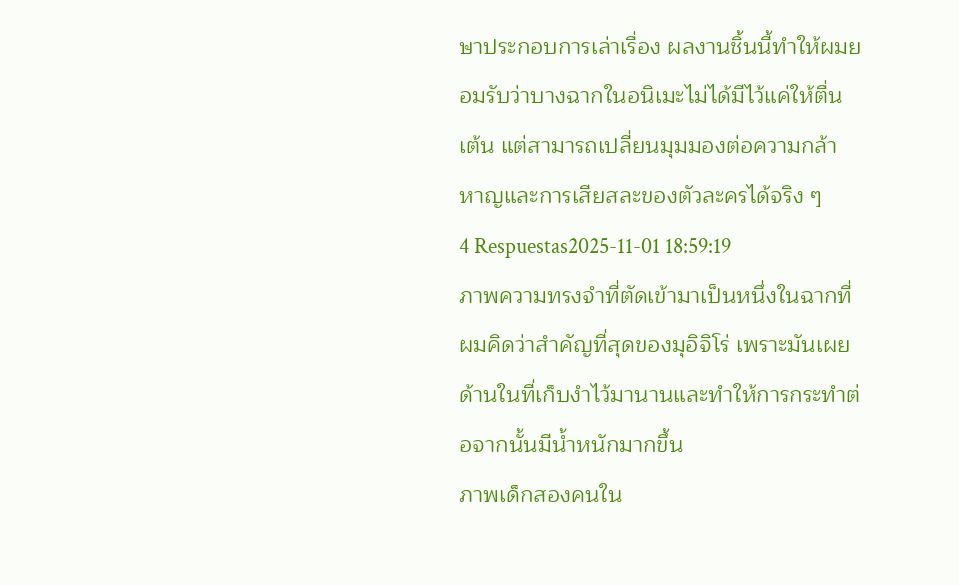ษาประกอบการเล่าเรื่อง ผลงานชิ้นนี้ทำให้ผมยอมรับว่าบางฉากในอนิเมะไม่ได้มีไว้แค่ให้ตื่นเต้น แต่สามารถเปลี่ยนมุมมองต่อความกล้าหาญและการเสียสละของตัวละครได้จริง ๆ
4 Respuestas2025-11-01 18:59:19
ภาพความทรงจำที่ตัดเข้ามาเป็นหนึ่งในฉากที่ผมคิดว่าสำคัญที่สุดของมุอิจิโร่ เพราะมันเผยด้านในที่เก็บงำไว้มานานและทำให้การกระทำต่อจากนั้นมีน้ำหนักมากขึ้น
ภาพเด็กสองคนใน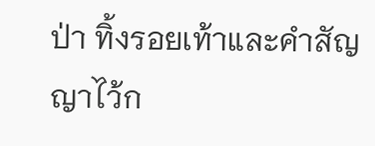ป่า ทิ้งรอยเท้าและคำสัญญาไว้ก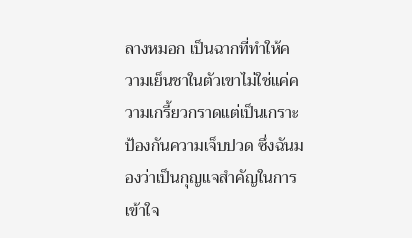ลางหมอก เป็นฉากที่ทำให้ความเย็นชาในตัวเขาไม่ใช่แค่ความเกรี้ยวกราดแต่เป็นเกราะป้องกันความเจ็บปวด ซึ่งฉันมองว่าเป็นกุญแจสำคัญในการเข้าใจ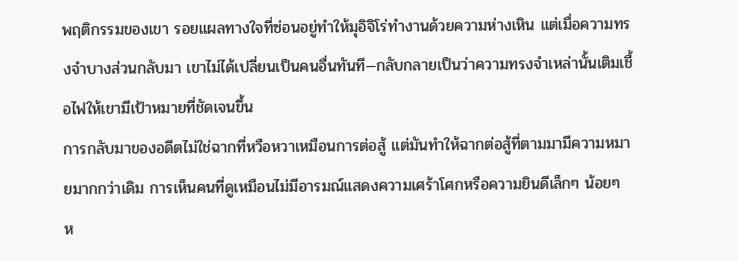พฤติกรรมของเขา รอยแผลทางใจที่ซ่อนอยู่ทำให้มุอิจิโร่ทำงานด้วยความห่างเหิน แต่เมื่อความทรงจำบางส่วนกลับมา เขาไม่ได้เปลี่ยนเป็นคนอื่นทันที—กลับกลายเป็นว่าความทรงจำเหล่านั้นเติมเชื้อไฟให้เขามีเป้าหมายที่ชัดเจนขึ้น
การกลับมาของอดีตไม่ใช่ฉากที่หวือหวาเหมือนการต่อสู้ แต่มันทำให้ฉากต่อสู้ที่ตามมามีความหมายมากกว่าเดิม การเห็นคนที่ดูเหมือนไม่มีอารมณ์แสดงความเศร้าโศกหรือความยินดีเล็กๆ น้อยๆ ห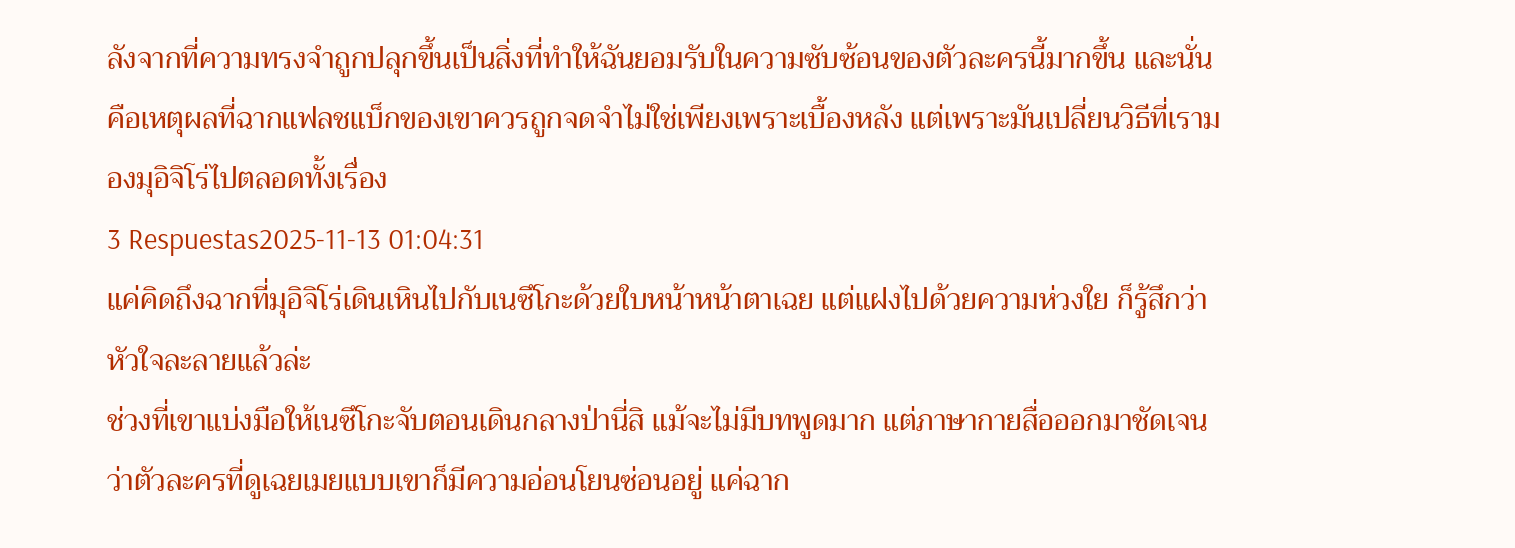ลังจากที่ความทรงจำถูกปลุกขึ้นเป็นสิ่งที่ทำให้ฉันยอมรับในความซับซ้อนของตัวละครนี้มากขึ้น และนั่นคือเหตุผลที่ฉากแฟลชแบ็กของเขาควรถูกจดจำไม่ใช่เพียงเพราะเบื้องหลัง แต่เพราะมันเปลี่ยนวิธีที่เรามองมุอิจิโร่ไปตลอดทั้งเรื่อง
3 Respuestas2025-11-13 01:04:31
แค่คิดถึงฉากที่มุอิจิโร่เดินเหินไปกับเนซึโกะด้วยใบหน้าหน้าตาเฉย แต่แฝงไปด้วยความห่วงใย ก็รู้สึกว่าหัวใจละลายแล้วล่ะ
ช่วงที่เขาแบ่งมือให้เนซึโกะจับตอนเดินกลางป่านี่สิ แม้จะไม่มีบทพูดมาก แต่ภาษากายสื่อออกมาชัดเจนว่าตัวละครที่ดูเฉยเมยแบบเขาก็มีความอ่อนโยนซ่อนอยู่ แค่ฉาก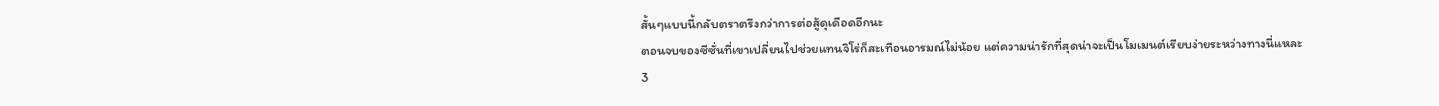สั้นๆแบบนี้กลับตราตรึงกว่าการต่อสู้ดุเดือดอีกนะ
ตอนจบของซีซั่นที่เขาเปลี่ยนไปช่วยแทนจิโร่ก็สะเทือนอารมณ์ไม่น้อย แต่ความน่ารักที่สุดน่าจะเป็นโมเมนต์เรียบง่ายระหว่างทางนี่แหละ
3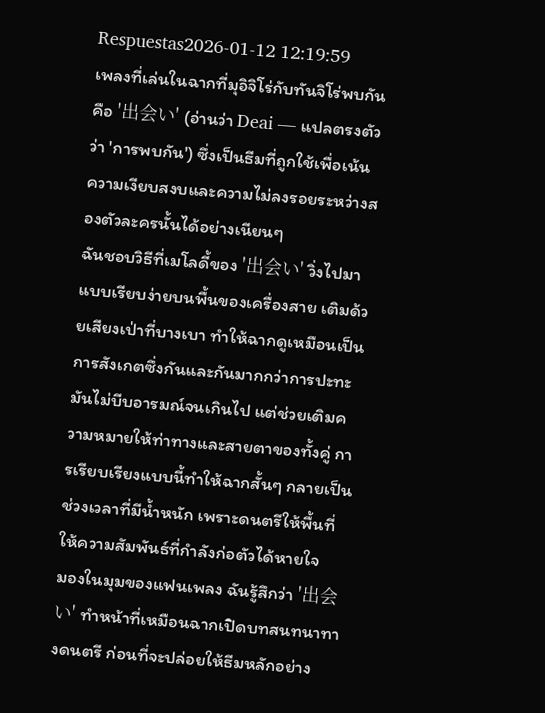Respuestas2026-01-12 12:19:59
เพลงที่เล่นในฉากที่มุอิจิโร่กับทันจิโร่พบกันคือ '出会い' (อ่านว่า Deai — แปลตรงตัวว่า 'การพบกัน') ซึ่งเป็นธีมที่ถูกใช้เพื่อเน้นความเงียบสงบและความไม่ลงรอยระหว่างสองตัวละครนั้นได้อย่างเนียนๆ
ฉันชอบวิธีที่เมโลดี้ของ '出会い' วิ่งไปมาแบบเรียบง่ายบนพื้นของเครื่องสาย เติมด้วยเสียงเป่าที่บางเบา ทำให้ฉากดูเหมือนเป็นการสังเกตซึ่งกันและกันมากกว่าการปะทะ มันไม่บีบอารมณ์จนเกินไป แต่ช่วยเติมความหมายให้ท่าทางและสายตาของทั้งคู่ การเรียบเรียงแบบนี้ทำให้ฉากสั้นๆ กลายเป็นช่วงเวลาที่มีน้ำหนัก เพราะดนตรีให้พื้นที่ให้ความสัมพันธ์ที่กำลังก่อตัวได้หายใจ
มองในมุมของแฟนเพลง ฉันรู้สึกว่า '出会い' ทำหน้าที่เหมือนฉากเปิดบทสนทนาทางดนตรี ก่อนที่จะปล่อยให้ธีมหลักอย่าง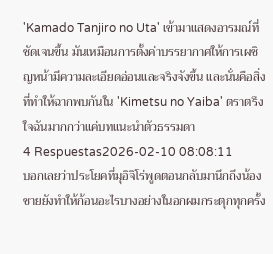'Kamado Tanjiro no Uta' เข้ามาแสดงอารมณ์ที่ชัดเจนขึ้น มันเหมือนการตั้งค่าบรรยากาศให้การเผชิญหน้ามีความละเอียดอ่อนและจริงจังขึ้น และนั่นคือสิ่งที่ทำให้ฉากพบกันใน 'Kimetsu no Yaiba' ตราตรึงใจฉันมากกว่าแค่บทแนะนำตัวธรรมดา
4 Respuestas2026-02-10 08:08:11
บอกเลยว่าประโยคที่มุอิจิโร่พูดตอนกลับมานึกถึงน้องชายยังทำให้ก้อนอะไรบางอย่างในอกผมกระตุกทุกครั้ง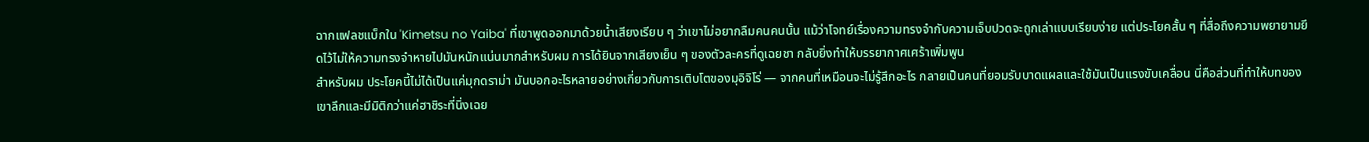ฉากแฟลชแบ็กใน 'Kimetsu no Yaiba' ที่เขาพูดออกมาด้วยน้ำเสียงเรียบ ๆ ว่าเขาไม่อยากลืมคนคนนั้น แม้ว่าโจทย์เรื่องความทรงจำกับความเจ็บปวดจะถูกเล่าแบบเรียบง่าย แต่ประโยคสั้น ๆ ที่สื่อถึงความพยายามยึดไว้ไม่ให้ความทรงจำหายไปมันหนักแน่นมากสำหรับผม การได้ยินจากเสียงเย็น ๆ ของตัวละครที่ดูเฉยชา กลับยิ่งทำให้บรรยากาศเศร้าเพิ่มพูน
สำหรับผม ประโยคนี้ไม่ได้เป็นแค่มุกดราม่า มันบอกอะไรหลายอย่างเกี่ยวกับการเติบโตของมุอิจิโร่ — จากคนที่เหมือนจะไม่รู้สึกอะไร กลายเป็นคนที่ยอมรับบาดแผลและใช้มันเป็นแรงขับเคลื่อน นี่คือส่วนที่ทำให้บทของเขาลึกและมีมิติกว่าแค่ฮาชิระที่นิ่งเฉย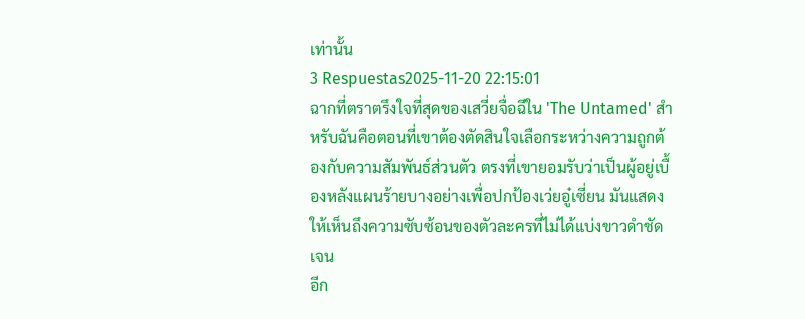เท่านั้น
3 Respuestas2025-11-20 22:15:01
ฉากที่ตราตรึงใจที่สุดของเสวี่ยจื่อฉีใน 'The Untamed' สำหรับฉันคือตอนที่เขาต้องตัดสินใจเลือกระหว่างความถูกต้องกับความสัมพันธ์ส่วนตัว ตรงที่เขายอมรับว่าเป็นผู้อยู่เบื้องหลังแผนร้ายบางอย่างเพื่อปกป้องเว่ยอู๋เซี่ยน มันแสดงให้เห็นถึงความซับซ้อนของตัวละครที่ไม่ได้แบ่งขาวดำชัดเจน
อีก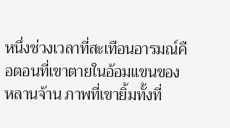หนึ่งช่วงเวลาที่สะเทือนอารมณ์คือตอนที่เขาตายในอ้อมแขนของหลานจ้าน ภาพที่เขายิ้มทั้งที่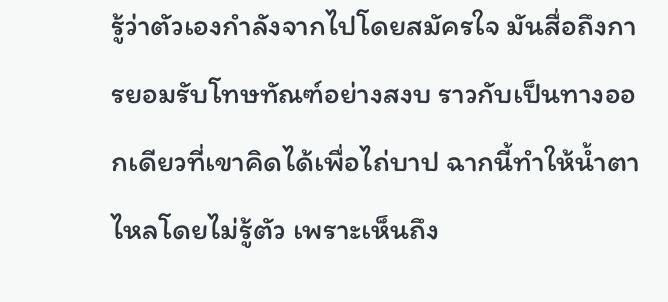รู้ว่าตัวเองกำลังจากไปโดยสมัครใจ มันสื่อถึงการยอมรับโทษทัณฑ์อย่างสงบ ราวกับเป็นทางออกเดียวที่เขาคิดได้เพื่อไถ่บาป ฉากนี้ทำให้น้ำตาไหลโดยไม่รู้ตัว เพราะเห็นถึง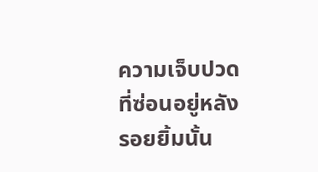ความเจ็บปวดที่ซ่อนอยู่หลังรอยยิ้มนั้น